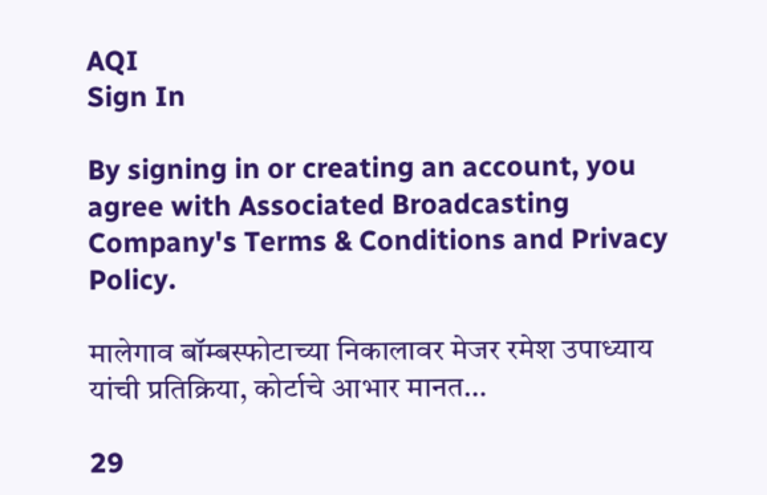AQI
Sign In

By signing in or creating an account, you agree with Associated Broadcasting Company's Terms & Conditions and Privacy Policy.

मालेगाव बॉम्बस्फोटाच्या निकालावर मेजर रमेश उपाध्याय यांची प्रतिक्रिया, कोर्टाचे आभार मानत…

29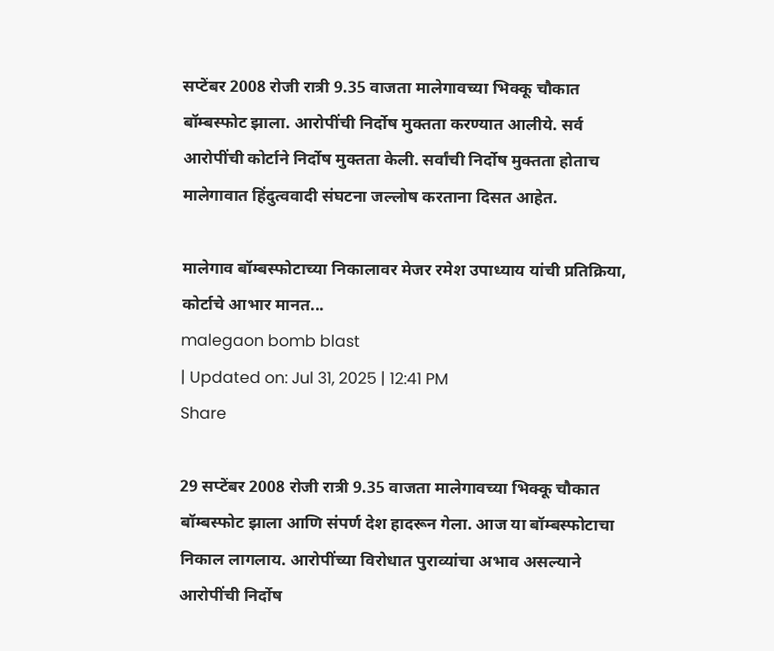सप्टेंबर 2008 रोजी रात्री 9.35 वाजता मालेगावच्या भिक्कू चौकात बॉम्बस्फोट झाला. आरोपींची निर्दोष मुक्तता करण्यात आलीये. सर्व आरोपींची कोर्टाने निर्दोष मुक्तता केली. सर्वांची निर्दोष मुक्तता होताच मालेगावात हिंदुत्ववादी संघटना जल्लोष करताना दिसत आहेत.

मालेगाव बॉम्बस्फोटाच्या निकालावर मेजर रमेश उपाध्याय यांची प्रतिक्रिया, कोर्टाचे आभार मानत...
malegaon bomb blast
| Updated on: Jul 31, 2025 | 12:41 PM
Share

29 सप्टेंबर 2008 रोजी रात्री 9.35 वाजता मालेगावच्या भिक्कू चौकात बॉम्बस्फोट झाला आणि संपर्ण देश हादरून गेला. आज या बॉम्बस्फोटाचा निकाल लागलाय. आरोपींच्या विरोधात पुराव्यांचा अभाव असल्याने आरोपींची निर्दोष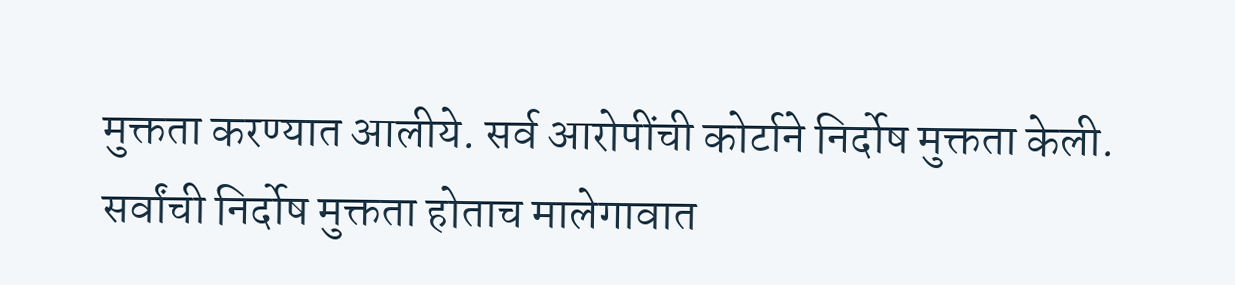मुक्तता करण्यात आलीये. सर्व आरोपींची कोर्टाने निर्दोष मुक्तता केली. सर्वांची निर्दोष मुक्तता होताच मालेगावात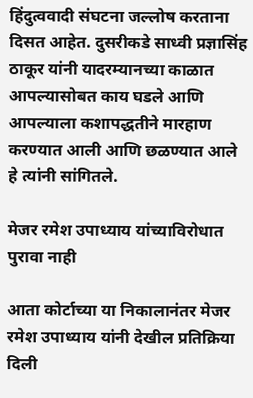हिंदुत्ववादी संघटना जल्लोष करताना दिसत आहेत. दुसरीकडे साध्वी प्रज्ञासिंह ठाकूर यांनी यादरम्यानच्या काळात आपल्यासोबत काय घडले आणि आपल्याला कशापद्धतीने मारहाण करण्यात आली आणि छळण्यात आले हे त्यांनी सांगितले.

मेजर रमेश उपाध्याय यांच्याविरोधात पुरावा नाही

आता कोर्टाच्या या निकालानंतर मेजर रमेश उपाध्याय यांनी देखील प्रतिक्रिया दिली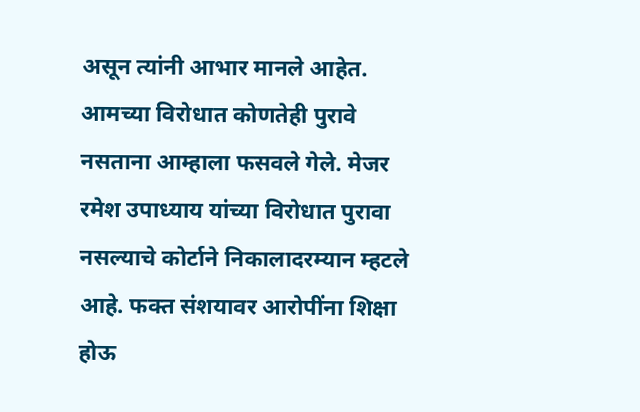असून त्यांनी आभार मानले आहेत. आमच्या विरोधात कोणतेही पुरावे नसताना आम्हाला फसवले गेले. मेजर रमेश उपाध्याय यांच्या विरोधात पुरावा नसल्याचे कोर्टाने निकालादरम्यान म्हटले आहे. फक्त संशयावर आरोपींना शिक्षा होऊ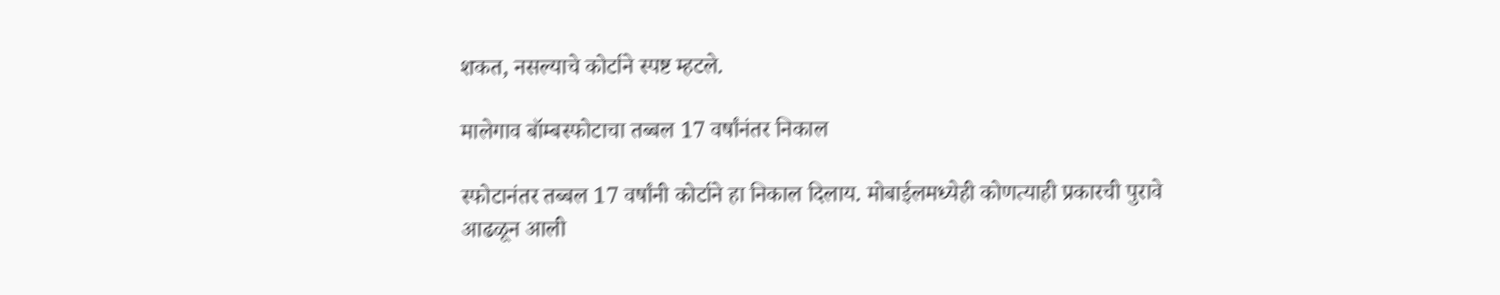शकत, नसल्याचे कोर्टाने स्पष्ट म्हटले.

मालेगाव बॉम्बस्फोटाचा तब्बल 17 वर्षांनंतर निकाल

स्फोटानंतर तब्बल 17 वर्षांनी कोर्टाने हा निकाल दिलाय. मोबाईलमध्येही कोणत्याही प्रकारची पुरावे आढळून आली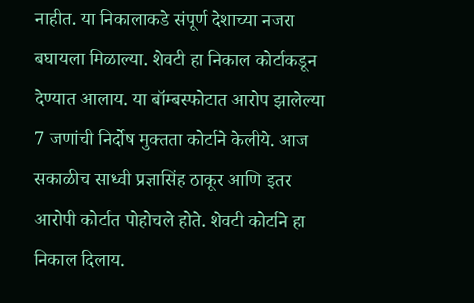नाहीत. या निकालाकडे संपूर्ण देशाच्या नजरा बघायला मिळाल्या. शेवटी हा निकाल कोर्टाकडून देण्यात आलाय. या बॉम्बस्फोटात आरोप झालेल्या 7 जणांची निर्दोष मुक्तता कोर्टाने केलीये. आज सकाळीच साध्वी प्रज्ञासिंह ठाकूर आणि इतर आरोपी कोर्टात पोहोचले होते. शेवटी कोर्टाने हा निकाल दिलाय.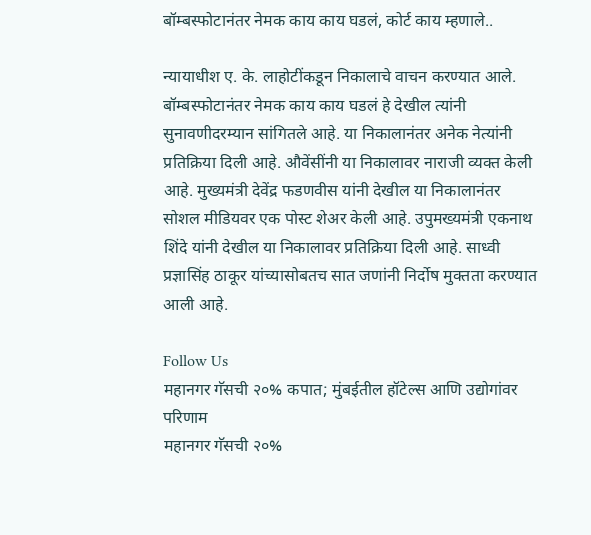बॉम्बस्फोटानंतर नेमक काय काय घडलं, कोर्ट काय म्हणाले..

न्यायाधीश ए. के. लाहोटींकडून निकालाचे वाचन करण्यात आले.  बॉम्बस्फोटानंतर नेमक काय काय घडलं हे देखील त्यांनी सुनावणीदरम्यान सांगितले आहे. या निकालानंतर अनेक नेत्यांनी प्रतिक्रिया दिली आहे. औवेंसींनी या निकालावर नाराजी व्यक्त केली आहे. मुख्यमंत्री देवेंद्र फडणवीस यांनी देखील या निकालानंतर सोशल मीडियवर एक पोस्ट शेअर केली आहे. उपुमख्यमंत्री एकनाथ शिंदे यांनी देखील या निकालावर प्रतिक्रिया दिली आहे. साध्वी प्रज्ञासिंह ठाकूर यांच्यासोबतच सात जणांनी निर्दोष मुक्तता करण्यात आली आहे.

Follow Us
महानगर गॅसची २०% कपात; मुंबईतील हॉटेल्स आणि उद्योगांवर परिणाम
महानगर गॅसची २०%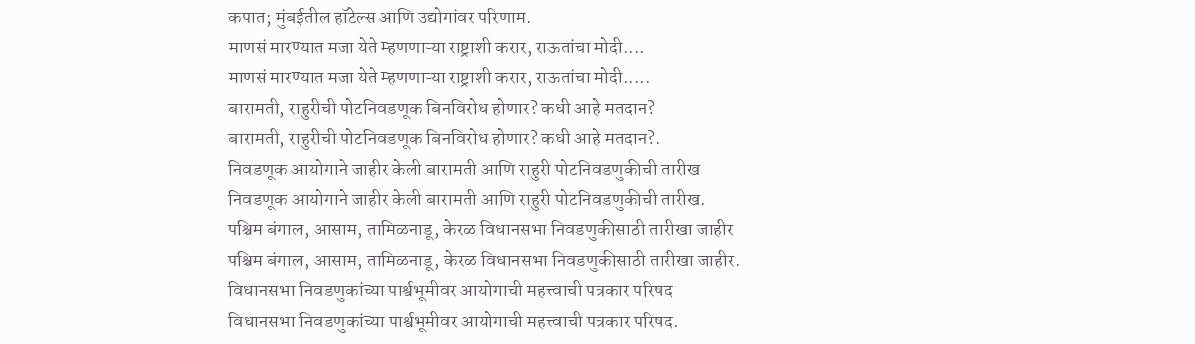कपात; मुंबईतील हॉटेल्स आणि उद्योगांवर परिणाम.
माणसं मारण्यात मजा येते म्हणणाऱ्या राष्ट्राशी करार, राऊतांचा मोदी....
माणसं मारण्यात मजा येते म्हणणाऱ्या राष्ट्राशी करार, राऊतांचा मोदी.....
बारामती, राहुरीची पोटनिवडणूक बिनविरोध होणार? कधी आहे मतदान?
बारामती, राहुरीची पोटनिवडणूक बिनविरोध होणार? कधी आहे मतदान?.
निवडणूक आयोगाने जाहीर केली बारामती आणि राहुरी पोटनिवडणुकीची तारीख
निवडणूक आयोगाने जाहीर केली बारामती आणि राहुरी पोटनिवडणुकीची तारीख.
पश्चिम बंगाल, आसाम, तामिळनाडू, केरळ विधानसभा निवडणुकीसाठी तारीखा जाहीर
पश्चिम बंगाल, आसाम, तामिळनाडू, केरळ विधानसभा निवडणुकीसाठी तारीखा जाहीर.
विधानसभा निवडणुकांच्या पार्श्वभूमीवर आयोगाची महत्त्वाची पत्रकार परिषद
विधानसभा निवडणुकांच्या पार्श्वभूमीवर आयोगाची महत्त्वाची पत्रकार परिषद.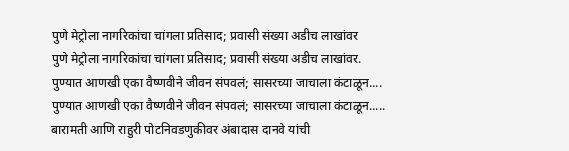पुणे मेट्रोला नागरिकांचा चांगला प्रतिसाद; प्रवासी संख्या अडीच लाखांवर
पुणे मेट्रोला नागरिकांचा चांगला प्रतिसाद; प्रवासी संख्या अडीच लाखांवर.
पुण्यात आणखी एका वैष्णवीने जीवन संपवलं; सासरच्या जाचाला कंटाळून....
पुण्यात आणखी एका वैष्णवीने जीवन संपवलं; सासरच्या जाचाला कंटाळून.....
बारामती आणि राहुरी पोटनिवडणुकीवर अंबादास दानवे यांची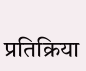प्रतिक्रिया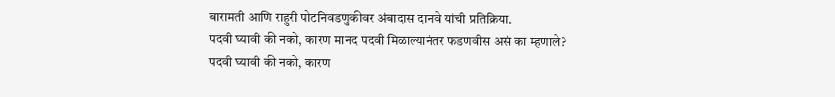बारामती आणि राहुरी पोटनिवडणुकीवर अंबादास दानवे यांची प्रतिक्रिया.
पदवी घ्यावी की नको, कारण मानद पदवी मिळाल्यानंतर फडणवीस असं का म्हणाले?
पदवी घ्यावी की नको, कारण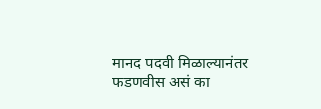मानद पदवी मिळाल्यानंतर फडणवीस असं का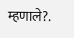म्हणाले?.